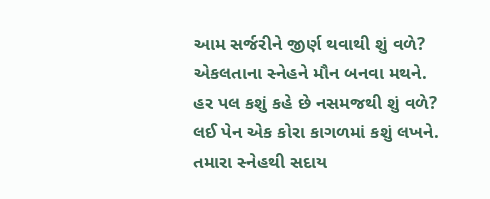આમ સર્જરીને જીર્ણ થવાથી શું વળે?
એકલતાના સ્નેહને મૌન બનવા મથને.
હર પલ કશું કહે છે નસમજથી શું વળે?
લઈ પેન એક કોરા કાગળમાં કશું લખને.
તમારા સ્નેહથી સદાય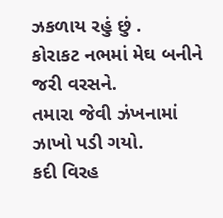ઝકળાય રહું છું .
કોરાકટ નભમાં મેઘ બનીને જરી વરસને.
તમારા જેવી ઝંખનામાં ઝાખો પડી ગયો.
કદી વિરહ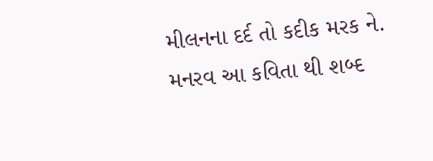મીલનના દર્દ તો કદીક મરક ને.
મનરવ આ કવિતા થી શબ્દ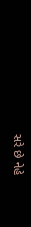સરે છે નેહે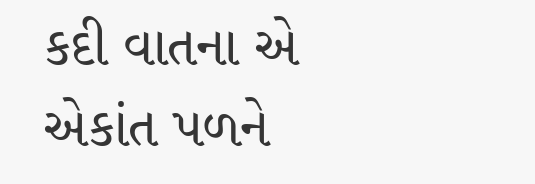કદી વાતના એ એકાંત પળને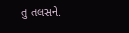તુ તલસને.